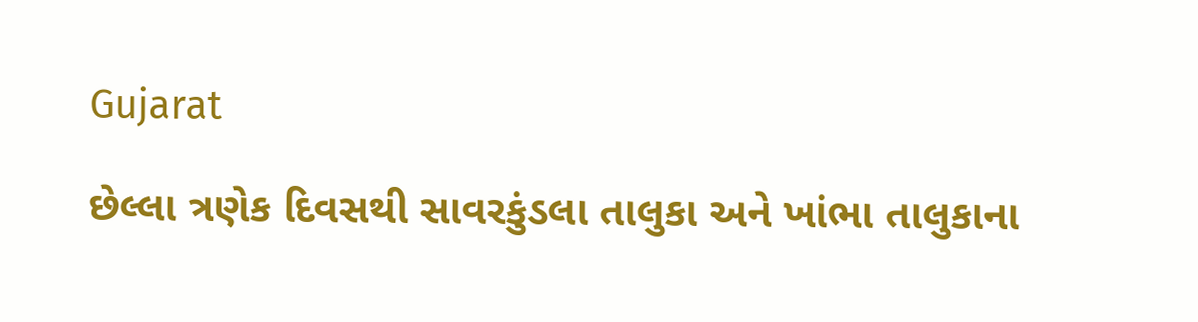Gujarat

છેલ્લા ત્રણેક દિવસથી સાવરકુંડલા તાલુકા અને ખાંભા તાલુકાના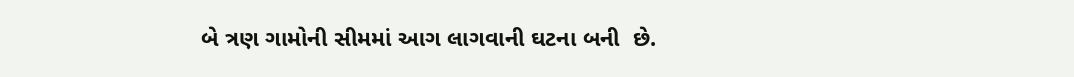બે ત્રણ ગામોની સીમમાં આગ લાગવાની ઘટના બની  છે.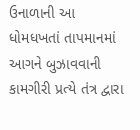ઉનાળાની આ ધોમધખતાં તાપમાનમાં આગને બુઝાવવાની કામગીરી પ્રત્યે તંત્ર દ્વારા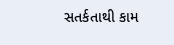સતર્કતાથી કામ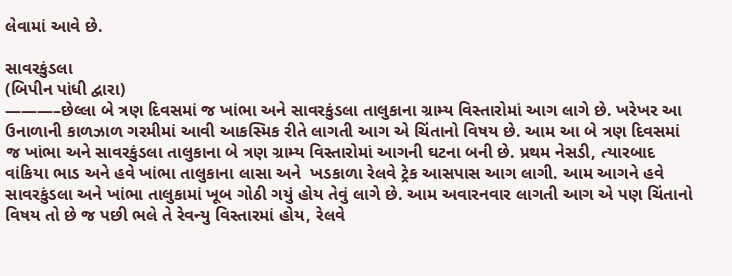લેવામાં આવે છે.

સાવરકુંડલા
(બિપીન પાંધી દ્વારા)
———–છેલ્લા બે ત્રણ દિવસમાં જ ખાંભા અને સાવરકુંડલા તાલુકાના ગ્રામ્ય વિસ્તારોમાં આગ લાગે છે. ખરેખર આ ઉનાળાની કાળઝાળ ગરમીમાં આવી આકસ્મિક રીતે લાગતી આગ એ ચિંતાનો વિષય છે. આમ આ બે ત્રણ દિવસમાં જ ખાંભા અને સાવરકુંડલા તાલુકાના બે ત્રણ ગ્રામ્ય વિસ્તારોમાં આગની ઘટના બની છે. પ્રથમ નેસડી, ત્યારબાદ વાંકિયા ભાડ અને હવે ખાંભા તાલુકાના લાસા અને  ખડકાળા રેલવે ટ્રેક આસપાસ આગ લાગી. આમ આગને હવે સાવરકુંડલા અને ખાંભા તાલુકામાં ખૂબ ગોઠી ગયું હોય તેવું લાગે છે. આમ અવારનવાર લાગતી આગ એ પણ ચિંતાનો વિષય તો છે જ પછી ભલે તે રેવન્યુ વિસ્તારમાં હોય, રેલવે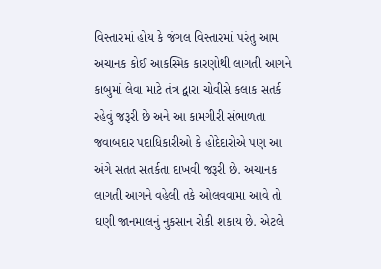વિસ્તારમાં હોય કે જંગલ વિસ્તારમાં પરંતુ આમ અચાનક કોઈ આકસ્મિક કારણોથી લાગતી આગને કાબુમાં લેવા માટે તંત્ર દ્વારા ચોવીસે કલાક સતર્ક રહેવું જરૂરી છે અને આ કામગીરી સંભાળતા જવાબદાર પદાધિકારીઓ કે હોદેદારોએ પણ આ અંગે સતત સતર્કતા દાખવી જરૂરી છે. અચાનક લાગતી આગને વહેલી તકે ઓલવવામા આવે તો ઘણી જાનમાલનું નુકસાન રોકી શકાય છે. એટલે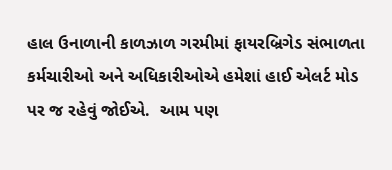હાલ ઉનાળાની કાળઝાળ ગરમીમાં ફાયરબ્રિગેડ સંભાળતા કર્મચારીઓ અને અધિકારીઓએ હમેશાં હાઈ એલર્ટ મોડ પર જ રહેવું જોઈએ.  આમ પણ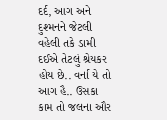દર્દ, આગ અને દુશ્મનને જેટલી વહેલી તકે ડામી દઈએ તેટલું શ્રેયકર હોય છે.. વર્ના યે તો આગ હૈ.. ઉસકા કામ તો જલના ઔર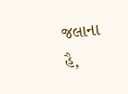જલાના હૈ,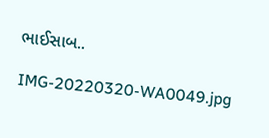ભાઈસાબ..

IMG-20220320-WA0049.jpg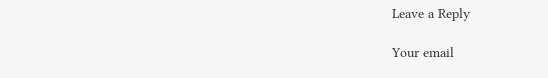Leave a Reply

Your email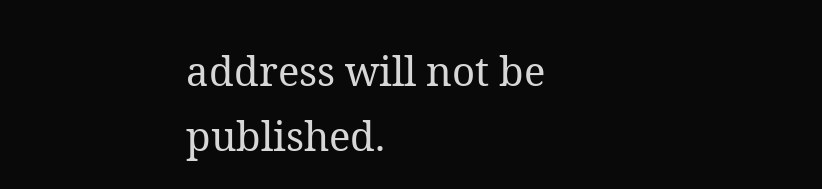address will not be published.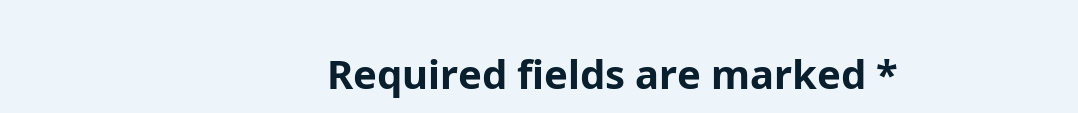Required fields are marked *